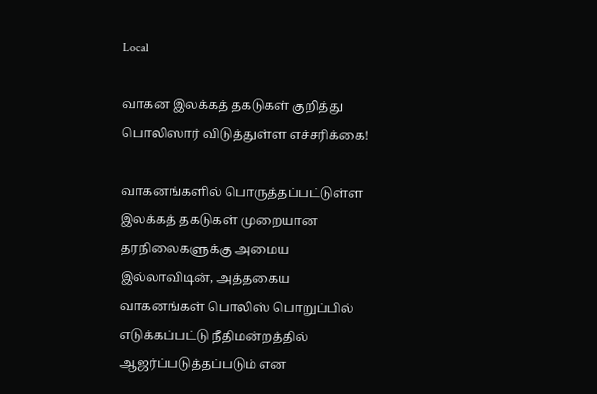Local

வாகன இலக்கத் தகடுகள் குறித்து பொலிஸார் விடுத்துள்ள எச்சரிக்கை!

வாகனங்களில் பொருத்தப்பட்டுள்ள இலக்கத் தகடுகள் முறையான தரநிலைகளுக்கு அமைய இல்லாவிடின், அத்தகைய வாகனங்கள் பொலிஸ் பொறுப்பில் எடுக்கப்பட்டு நீதிமன்றத்தில் ஆஜர்ப்படுத்தப்படும் என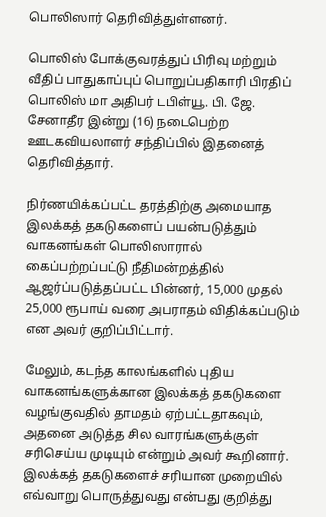பொலிஸார் தெரிவித்துள்ளனர்.

பொலிஸ் போக்குவரத்துப் பிரிவு மற்றும் வீதிப் பாதுகாப்புப் பொறுப்பதிகாரி பிரதிப் பொலிஸ் மா அதிபர் டபிள்யூ. பி. ஜே. சேனாதீர இன்று (16) நடைபெற்ற ஊடகவியலாளர் சந்திப்பில் இதனைத் தெரிவித்தார்.

நிர்ணயிக்கப்பட்ட தரத்திற்கு அமையாத இலக்கத் தகடுகளைப் பயன்படுத்தும் வாகனங்கள் பொலிஸாரால் கைப்பற்றப்பட்டு நீதிமன்றத்தில் ஆஜர்ப்படுத்தப்பட்ட பின்னர், 15,000 முதல் 25,000 ரூபாய் வரை அபராதம் விதிக்கப்படும் என அவர் குறிப்பிட்டார்.

மேலும், கடந்த காலங்களில் புதிய வாகனங்களுக்கான இலக்கத் தகடுகளை வழங்குவதில் தாமதம் ஏற்பட்டதாகவும், அதனை அடுத்த சில வாரங்களுக்குள் சரிசெய்ய முடியும் என்றும் அவர் கூறினார். இலக்கத் தகடுகளைச் சரியான முறையில் எவ்வாறு பொருத்துவது என்பது குறித்து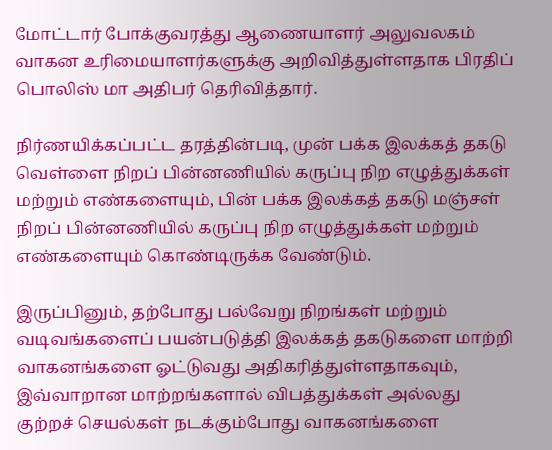மோட்டார் போக்குவரத்து ஆணையாளர் அலுவலகம் வாகன உரிமையாளர்களுக்கு அறிவித்துள்ளதாக பிரதிப் பொலிஸ் மா அதிபர் தெரிவித்தார்.

நிர்ணயிக்கப்பட்ட தரத்தின்படி, முன் பக்க இலக்கத் தகடு வெள்ளை நிறப் பின்னணியில் கருப்பு நிற எழுத்துக்கள் மற்றும் எண்களையும், பின் பக்க இலக்கத் தகடு மஞ்சள் நிறப் பின்னணியில் கருப்பு நிற எழுத்துக்கள் மற்றும் எண்களையும் கொண்டிருக்க வேண்டும்.

இருப்பினும், தற்போது பல்வேறு நிறங்கள் மற்றும் வடிவங்களைப் பயன்படுத்தி இலக்கத் தகடுகளை மாற்றி வாகனங்களை ஓட்டுவது அதிகரித்துள்ளதாகவும், இவ்வாறான மாற்றங்களால் விபத்துக்கள் அல்லது குற்றச் செயல்கள் நடக்கும்போது வாகனங்களை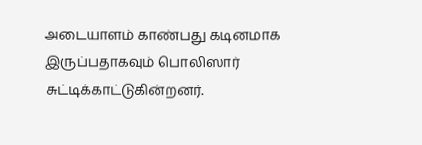அடையாளம் காண்பது கடினமாக இருப்பதாகவும் பொலிஸார் சுட்டிக்காட்டுகின்றனர்.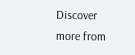Discover more from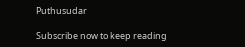Puthusudar

Subscribe now to keep reading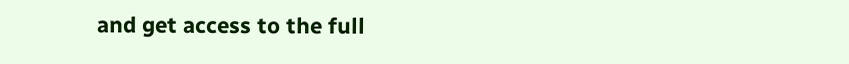and get access to the full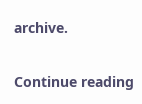archive.

Continue reading